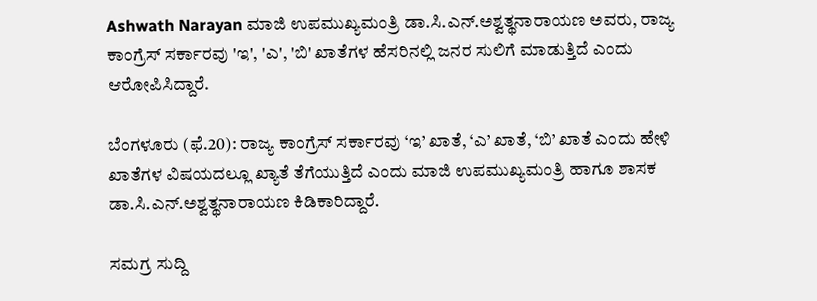Ashwath Narayan ಮಾಜಿ ಉಪಮುಖ್ಯಮಂತ್ರಿ ಡಾ.ಸಿ.ಎನ್‌.ಅಶ್ವತ್ಥನಾರಾಯಣ ಅವರು, ರಾಜ್ಯ ಕಾಂಗ್ರೆಸ್‌ ಸರ್ಕಾರವು 'ಇ', 'ಎ', 'ಬಿ' ಖಾತೆಗಳ ಹೆಸರಿನಲ್ಲಿ ಜನರ ಸುಲಿಗೆ ಮಾಡುತ್ತಿದೆ ಎಂದು ಆರೋಪಿಸಿದ್ದಾರೆ.

ಬೆಂಗಳೂರು (ಫೆ.20): ರಾಜ್ಯ ಕಾಂಗ್ರೆಸ್‌ ಸರ್ಕಾರವು ‘ಇ’ ಖಾತೆ, ‘ಎ’ ಖಾತೆ, ‘ಬಿ’ ಖಾತೆ ಎಂದು ಹೇಳಿ ಖಾತೆಗಳ ವಿಷಯದಲ್ಲೂ ಖ್ಯಾತೆ ತೆಗೆಯುತ್ತಿದೆ ಎಂದು ಮಾಜಿ ಉಪಮುಖ್ಯಮಂತ್ರಿ ಹಾಗೂ ಶಾಸಕ ಡಾ.ಸಿ.ಎನ್‌.ಅಶ್ವತ್ಥನಾರಾಯಣ ಕಿಡಿಕಾರಿದ್ದಾರೆ.

ಸಮಗ್ರ ಸುದ್ದಿ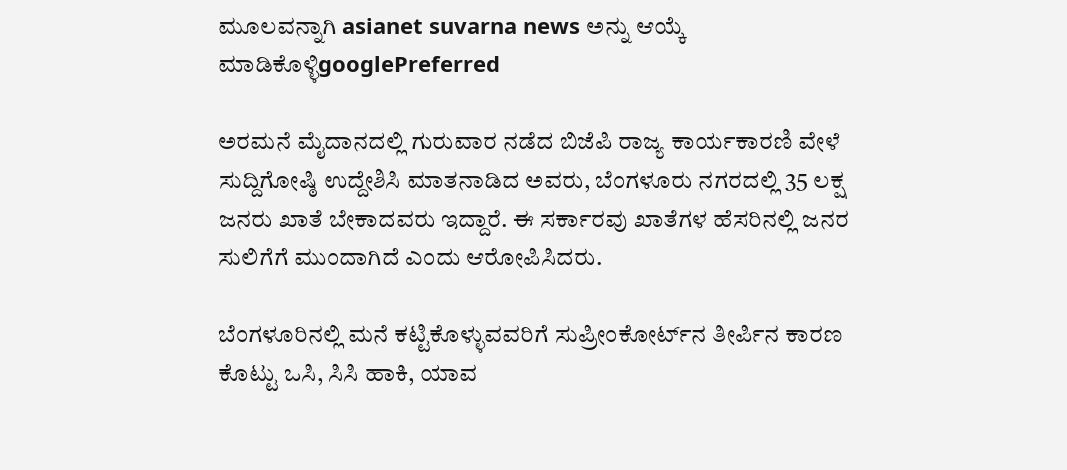ಮೂಲವನ್ನಾಗಿ asianet suvarna news ಅನ್ನು ಆಯ್ಕೆ ಮಾಡಿಕೊಳ್ಳಿgooglePreferred

ಅರಮನೆ ಮೈದಾನದಲ್ಲಿ ಗುರುವಾರ ನಡೆದ ಬಿಜೆಪಿ ರಾಜ್ಯ ಕಾರ್ಯಕಾರಣಿ ವೇಳೆ ಸುದ್ದಿಗೋಷ್ಠಿ ಉದ್ದೇಶಿಸಿ ಮಾತನಾಡಿದ ಅವರು, ಬೆಂಗಳೂರು ನಗರದಲ್ಲಿ 35 ಲಕ್ಷ ಜನರು ಖಾತೆ ಬೇಕಾದವರು ಇದ್ದಾರೆ. ಈ ಸರ್ಕಾರವು ಖಾತೆಗಳ ಹೆಸರಿನಲ್ಲಿ ಜನರ ಸುಲಿಗೆಗೆ ಮುಂದಾಗಿದೆ ಎಂದು ಆರೋಪಿಸಿದರು.

ಬೆಂಗಳೂರಿನಲ್ಲಿ ಮನೆ ಕಟ್ಟಿಕೊಳ್ಳುವವರಿಗೆ ಸುಪ್ರೀಂಕೋರ್ಟ್‌ನ ತೀರ್ಪಿನ ಕಾರಣ ಕೊಟ್ಟು ಒಸಿ, ಸಿಸಿ ಹಾಕಿ, ಯಾವ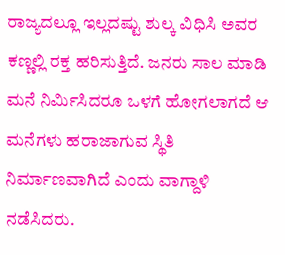ರಾಜ್ಯದಲ್ಲೂ ಇಲ್ಲದಷ್ಟು ಶುಲ್ಕ ವಿಧಿಸಿ ಅವರ ಕಣ್ಣಲ್ಲಿ ರಕ್ತ ಹರಿಸುತ್ತಿದೆ. ಜನರು ಸಾಲ ಮಾಡಿ ಮನೆ ನಿರ್ಮಿಸಿದರೂ ಒಳಗೆ ಹೋಗಲಾಗದೆ ಆ ಮನೆಗಳು ಹರಾಜಾಗುವ ಸ್ಥಿತಿ ನಿರ್ಮಾಣವಾಗಿದೆ ಎಂದು ವಾಗ್ದಾಳಿ ನಡೆಸಿದರು.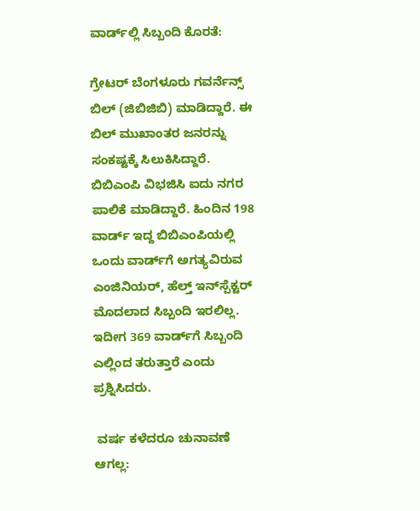ವಾರ್ಡ್‌ಲ್ಲಿ ಸಿಬ್ಬಂದಿ ಕೊರತೆ:

ಗ್ರೇಟರ್ ಬೆಂಗಳೂರು ಗವರ್ನೆನ್ಸ್ ಬಿಲ್ (ಜಿಬಿಜಿಬಿ) ಮಾಡಿದ್ದಾರೆ. ಈ ಬಿಲ್‌ ಮುಖಾಂತರ ಜನರನ್ನು ಸಂಕಷ್ಟಕ್ಕೆ ಸಿಲುಕಿಸಿದ್ದಾರೆ. ಬಿಬಿಎಂಪಿ ವಿಭಜಿಸಿ ಐದು ನಗರ ಪಾಲಿಕೆ ಮಾಡಿದ್ದಾರೆ. ಹಿಂದಿನ 198 ವಾರ್ಡ್‌ ಇದ್ದ ಬಿಬಿಎಂಪಿಯಲ್ಲಿ ಒಂದು ವಾರ್ಡ್‌ಗೆ ಅಗತ್ಯವಿರುವ ಎಂಜಿನಿಯರ್, ಹೆಲ್ತ್ ಇನ್‍ಸ್ಪೆಕ್ಟರ್ ಮೊದಲಾದ ಸಿಬ್ಬಂದಿ ಇರಲಿಲ್ಲ. ಇದೀಗ 369 ವಾರ್ಡ್‌ಗೆ ಸಿಬ್ಬಂದಿ ಎಲ್ಲಿಂದ ತರುತ್ತಾರೆ ಎಂದು ಪ್ರಶ್ನಿಸಿದರು.

 ವರ್ಷ ಕಳೆದರೂ ಚುನಾವಣೆ ಆಗಲ್ಲ: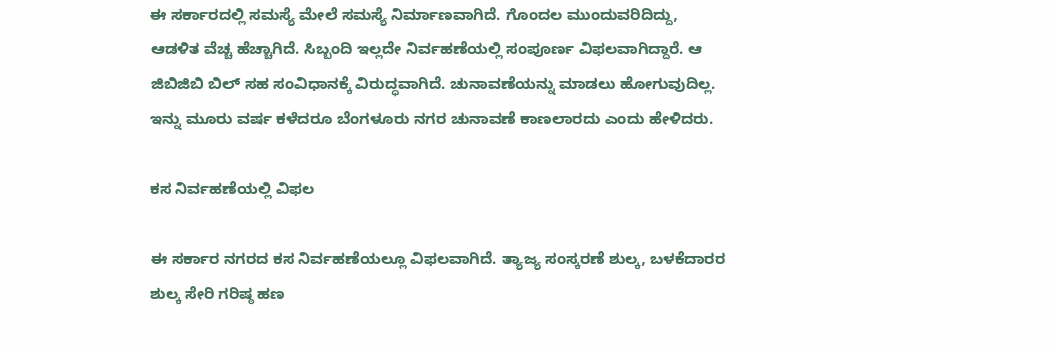ಈ ಸರ್ಕಾರದಲ್ಲಿ ಸಮಸ್ಯೆ ಮೇಲೆ ಸಮಸ್ಯೆ ನಿರ್ಮಾಣವಾಗಿದೆ. ಗೊಂದಲ ಮುಂದುವರಿದಿದ್ದು, ಆಡಳಿತ ವೆಚ್ಚ ಹೆಚ್ಚಾಗಿದೆ. ಸಿಬ್ಬಂದಿ ಇಲ್ಲದೇ ನಿರ್ವಹಣೆಯಲ್ಲಿ ಸಂಪೂರ್ಣ ವಿಫಲವಾಗಿದ್ದಾರೆ. ಆ ಜಿಬಿಜಿಬಿ ಬಿಲ್ ಸಹ ಸಂವಿಧಾನಕ್ಕೆ ವಿರುದ್ಧವಾಗಿದೆ. ಚುನಾವಣೆಯನ್ನು ಮಾಡಲು ಹೋಗುವುದಿಲ್ಲ. ಇನ್ನು ಮೂರು ವರ್ಷ ಕಳೆದರೂ ಬೆಂಗಳೂರು ನಗರ ಚುನಾವಣೆ ಕಾಣಲಾರದು ಎಂದು ಹೇಳಿದರು.

ಕಸ ನಿರ್ವಹಣೆಯಲ್ಲಿ ವಿಫಲ

ಈ ಸರ್ಕಾರ ನಗರದ ಕಸ ನಿರ್ವಹಣೆಯಲ್ಲೂ ವಿಫಲವಾಗಿದೆ. ತ್ಯಾಜ್ಯ ಸಂಸ್ಕರಣೆ ಶುಲ್ಕ, ಬಳಕೆದಾರರ ಶುಲ್ಕ ಸೇರಿ ಗರಿಷ್ಠ ಹಣ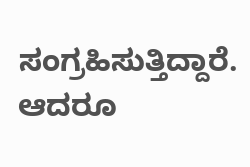ಸಂಗ್ರಹಿಸುತ್ತಿದ್ದಾರೆ. ಆದರೂ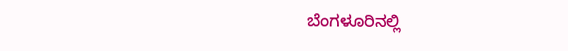ಬೆಂಗಳೂರಿನಲ್ಲಿ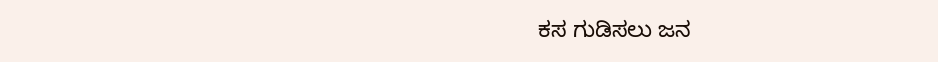ಕಸ ಗುಡಿಸಲು ಜನ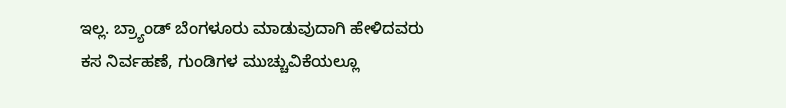ಇಲ್ಲ. ಬ್ರ್ಯಾಂಡ್ ಬೆಂಗಳೂರು ಮಾಡುವುದಾಗಿ ಹೇಳಿದವರು ಕಸ ನಿರ್ವಹಣೆ, ಗುಂಡಿಗಳ ಮುಚ್ಚುವಿಕೆಯಲ್ಲೂ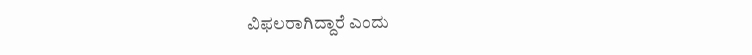ವಿಫಲರಾಗಿದ್ದಾರೆ ಎಂದು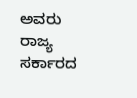ಅವರು ರಾಜ್ಯ ಸರ್ಕಾರದ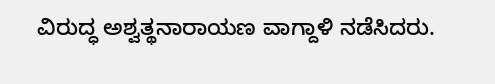ವಿರುದ್ಧ ಅಶ್ವತ್ಥನಾರಾಯಣ ವಾಗ್ದಾಳಿ ನಡೆಸಿದರು.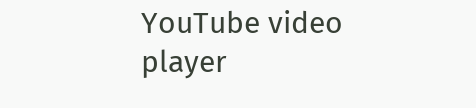YouTube video player